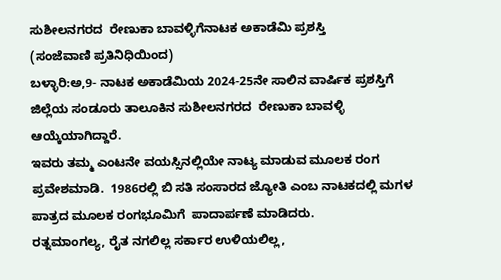ಸುಶೀಲನಗರದ  ರೇಣುಕಾ ಬಾವಳ್ಳಿಗೆನಾಟಕ ಅಕಾಡೆಮಿ ಪ್ರಶಸ್ತಿ
(ಸಂಜೆವಾಣಿ ಪ್ರತಿನಿಧಿಯಿಂದ)
ಬಳ್ಳಾರಿ:ಅ,9- ನಾಟಕ ಅಕಾಡೆಮಿಯ 2024-25ನೇ ಸಾಲಿನ ವಾರ್ಷಿಕ ಪ್ರಶಸ್ತಿಗೆ ಜಿಲ್ಲೆಯ ಸಂಡೂರು ತಾಲೂಕಿನ ಸುಶೀಲನಗರದ  ರೇಣುಕಾ ಬಾವಳ್ಳಿ ಆಯ್ಕೆಯಾಗಿದ್ದಾರೆ.
ಇವರು ತಮ್ಮ ಎಂಟನೇ ವಯಸ್ಸಿನಲ್ಲಿಯೇ ನಾಟ್ಯ ಮಾಡುವ ಮೂಲಕ ರಂಗ  ಪ್ರವೇಶಮಾಡಿ.  1986ರಲ್ಲಿ ಬಿ ಸತಿ ಸಂಸಾರದ ಜ್ಯೋತಿ ಎಂಬ ನಾಟಕದಲ್ಲಿ ಮಗಳ ಪಾತ್ರದ ಮೂಲಕ ರಂಗಭೂಮಿಗೆ  ಪಾದಾರ್ಪಣೆ ಮಾಡಿದರು.
ರತ್ನಮಾಂಗಲ್ಯ, ರೈತ ನಗಲಿಲ್ಲ ಸರ್ಕಾರ ಉಳಿಯಲಿಲ್ಲ,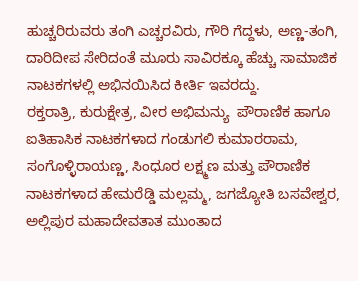ಹುಚ್ಚರಿರುವರು ತಂಗಿ ಎಚ್ಚರವಿರು, ಗೌರಿ ಗೆದ್ದಳು, ಅಣ್ಣ-ತಂಗಿ, ದಾರಿದೀಪ ಸೇರಿದಂತೆ ಮೂರು ಸಾವಿರಕ್ಕೂ ಹೆಚ್ಚು ಸಾಮಾಜಿಕ ನಾಟಕಗಳಲ್ಲಿ ಅಭಿನಯಿಸಿದ ಕೀರ್ತಿ ಇವರದ್ದು.
ರಕ್ತರಾತ್ರಿ, ಕುರುಕ್ಷೇತ್ರ, ವೀರ ಅಭಿಮನ್ಯು  ಪೌರಾಣಿಕ ಹಾಗೂ ಐತಿಹಾಸಿಕ ನಾಟಕಗಳಾದ ಗಂಡುಗಲಿ ಕುಮಾರರಾಮ, ಸಂಗೊಳ್ಳಿರಾಯಣ್ಣ, ಸಿಂಧೂರ ಲಕ್ಷ್ಮಣ ಮತ್ತು ಪೌರಾಣಿಕ ನಾಟಕಗಳಾದ ಹೇಮರೆಡ್ಡಿ ಮಲ್ಲಮ್ಮ, ಜಗಜ್ಯೋತಿ ಬಸವೇಶ್ವರ, ಅಲ್ಲಿಪುರ ಮಹಾದೇವತಾತ ಮುಂತಾದ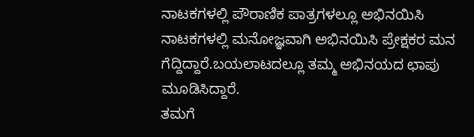ನಾಟಕಗಳಲ್ಲಿ ಪೌರಾಣಿಕ ಪಾತ್ರಗಳಲ್ಲೂ ಅಭಿನಯಿಸಿ ನಾಟಕಗಳಲ್ಲಿ ಮನೋಜ್ಞವಾಗಿ ಅಭಿನಯಿಸಿ ಪ್ರೇಕ್ಷಕರ ಮನ ಗೆದ್ದಿದ್ದಾರೆ.ಬಯಲಾಟದಲ್ಲೂ ತಮ್ಮ ಅಭಿನಯದ ಛಾಪು ಮೂಡಿಸಿದ್ದಾರೆ.
ತಮಗೆ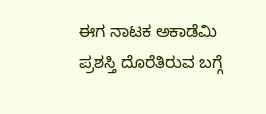ಈಗ ನಾಟಕ ಅಕಾಡೆಮಿ ಪ್ರಶಸ್ತಿ ದೊರೆತಿರುವ ಬಗ್ಗೆ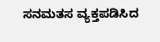ಸನಮತಸ ವ್ಯಕ್ತಪಡಿಸಿದ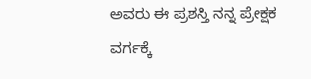ಅವರು ಈ ಪ್ರಶಸ್ತಿ ನನ್ನ ಪ್ರೇಕ್ಷಕ ವರ್ಗಕ್ಕೆ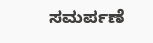ಸಮರ್ಪಣೆ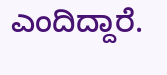ಎಂದಿದ್ದಾರೆ.